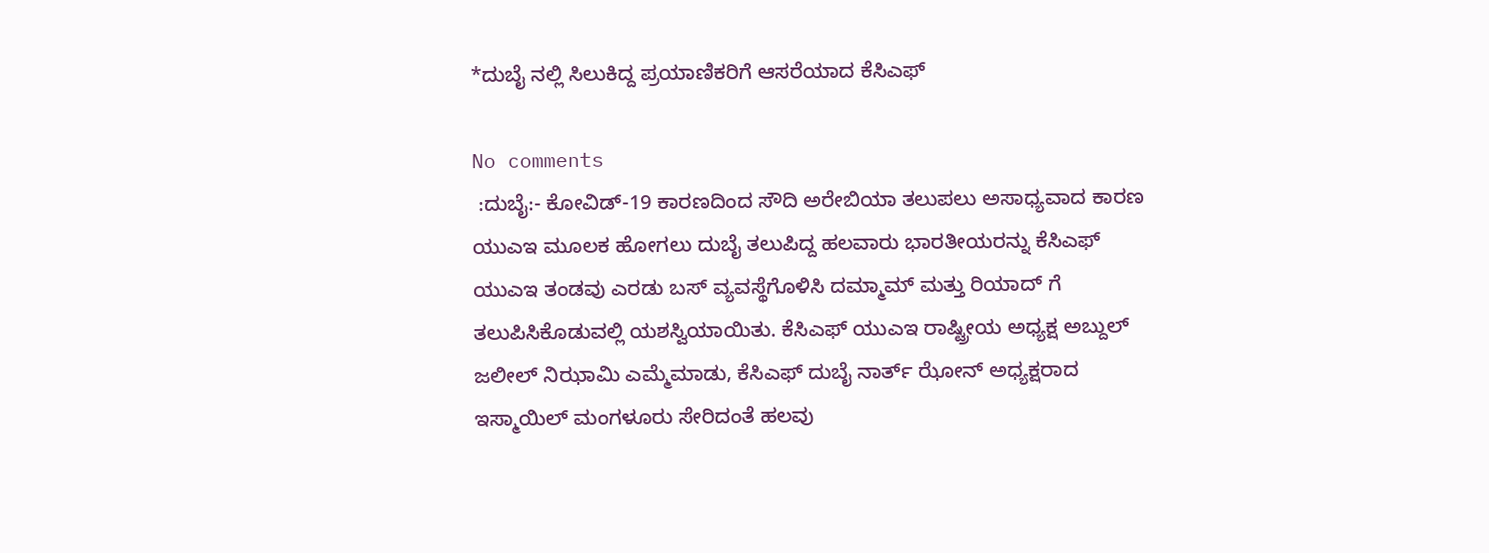*ದುಬೈ ನಲ್ಲಿ ಸಿಲುಕಿದ್ದ ಪ್ರಯಾಣಿಕರಿಗೆ ಆಸರೆಯಾದ ಕೆಸಿಎಫ್

No comments
 :ದುಬೈ:- ಕೋವಿಡ್-19 ಕಾರಣದಿಂದ ಸೌದಿ ಅರೇಬಿಯಾ ತಲುಪಲು ಅಸಾಧ್ಯವಾದ ಕಾರಣ ಯುಎಇ ಮೂಲಕ ಹೋಗಲು ದುಬೈ ತಲುಪಿದ್ದ ಹಲವಾರು ಭಾರತೀಯರನ್ನು ಕೆಸಿಎಫ್ ಯುಎಇ ತಂಡವು ಎರಡು ಬಸ್ ವ್ಯವಸ್ಥೆಗೊಳಿಸಿ ದಮ್ಮಾಮ್ ಮತ್ತು ರಿಯಾದ್ ಗೆ ತಲುಪಿಸಿಕೊಡುವಲ್ಲಿ ಯಶಸ್ವಿಯಾಯಿತು. ಕೆಸಿಎಫ್ ಯುಎಇ ರಾಷ್ಟ್ರೀಯ ಅಧ್ಯಕ್ಷ ಅಬ್ದುಲ್ ಜಲೀಲ್ ನಿಝಾಮಿ ಎಮ್ಮೆಮಾಡು, ಕೆಸಿಎಫ್ ದುಬೈ ನಾರ್ತ್ ಝೋನ್ ಅಧ್ಯಕ್ಷರಾದ ಇಸ್ಮಾಯಿಲ್ ಮಂಗಳೂರು ಸೇರಿದಂತೆ ಹಲವು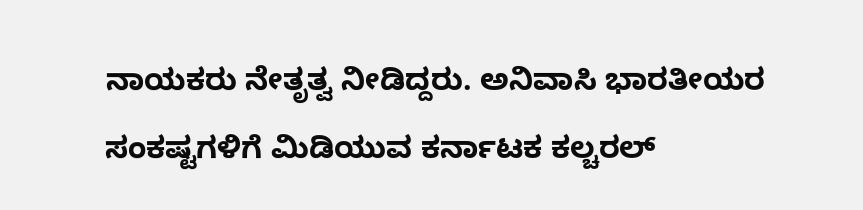ನಾಯಕರು ನೇತೃತ್ವ ನೀಡಿದ್ದರು. ಅನಿವಾಸಿ ಭಾರತೀಯರ ಸಂಕಷ್ಟಗಳಿಗೆ ಮಿಡಿಯುವ ಕರ್ನಾಟಕ ಕಲ್ಚರಲ್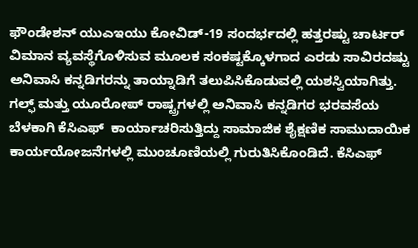ಫೌಂಡೇಶನ್ ಯುಎಇಯು ಕೋವಿಡ್-19 ಸಂದರ್ಭದಲ್ಲಿ ಹತ್ತರಷ್ಟು ಚಾರ್ಟರ್ ವಿಮಾನ ವ್ಯವಸ್ಥೆಗೊಳಿಸುವ ಮೂಲಕ ಸಂಕಷ್ಟಕ್ಕೊಳಗಾದ ಎರಡು ಸಾವಿರದಷ್ಟು  ಅನಿವಾಸಿ ಕನ್ನಡಿಗರನ್ನು ತಾಯ್ನಾಡಿಗೆ ತಲುಪಿಸಿಕೊಡುವಲ್ಲಿ ಯಶಸ್ವಿಯಾಗಿತ್ತು. ಗಲ್ಫ್ ಮತ್ತು ಯೂರೋಪ್ ರಾಷ್ಟ್ರಗಳಲ್ಲಿ ಅನಿವಾಸಿ ಕನ್ನಡಿಗರ ಭರವಸೆಯ ಬೆಳಕಾಗಿ ಕೆಸಿಎಫ್  ಕಾರ್ಯಾಚರಿಸುತ್ತಿದ್ದು ಸಾಮಾಜಿಕ ಶೈಕ್ಷಣಿಕ ಸಾಮುದಾಯಿಕ ಕಾರ್ಯಯೋಜನೆಗಳಲ್ಲಿ ಮುಂಚೂಣಿಯಲ್ಲಿ ಗುರುತಿಸಿಕೊಂಡಿದೆ. ಕೆಸಿಎಫ್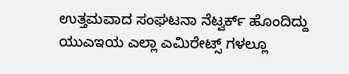ಉತ್ತಮವಾದ ಸಂಘಟನಾ ನೆಟ್ವರ್ಕ್ ಹೊಂದಿದ್ದು ಯುಎಇಯ ಎಲ್ಲಾ ಎಮಿರೇಟ್ಸ್ ಗಳಲ್ಲೂ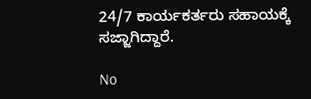24/7 ಕಾರ್ಯಕರ್ತರು ಸಹಾಯಕ್ಕೆ ಸಜ್ಜಾಗಿದ್ದಾರೆ.

No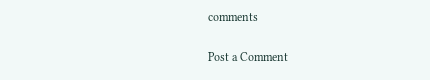comments

Post a Comment